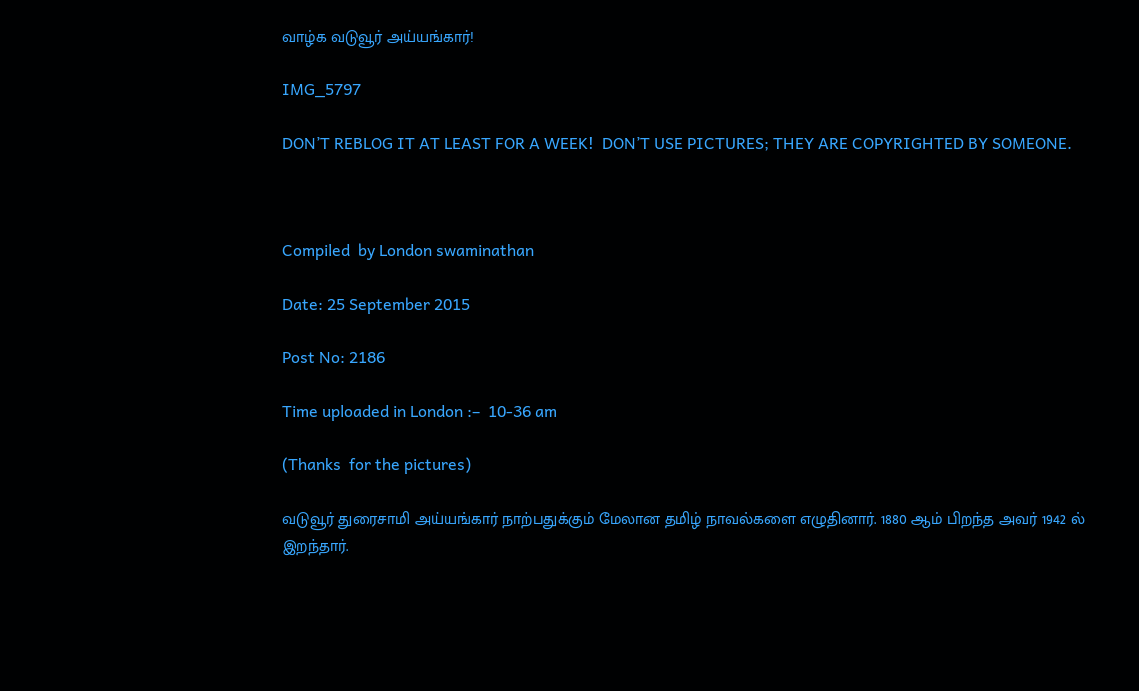வாழ்க வடுவூர் அய்யங்கார்!

IMG_5797

DON’T REBLOG IT AT LEAST FOR A WEEK!  DON’T USE PICTURES; THEY ARE COPYRIGHTED BY SOMEONE.



Compiled  by London swaminathan

Date: 25 September 2015

Post No: 2186

Time uploaded in London :–  10-36 am

(Thanks  for the pictures)

வடுவூர் துரைசாமி அய்யங்கார் நாற்பதுக்கும் மேலான தமிழ் நாவல்களை எழுதினார். 1880 ஆம் பிறந்த அவர் 1942 ல் இறந்தார்.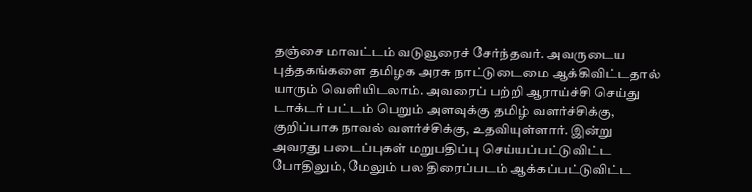தஞ்சை மாவட்டம் வடுவூரைச் சேர்ந்தவர். அவருடைய புத்தகங்களை தமிழக அரசு நாட்டுடைமை ஆக்கிவிட்டதால் யாரும் வெளியிடலாம். அவரைப் பற்றி ஆராய்ச்சி செய்து டாக்டர் பட்டம் பெறும் அளவுக்கு தமிழ் வளர்ச்சிக்கு, குறிப்பாக நாவல் வளர்ச்சிக்கு, உதவியுள்ளார். இன்று அவரது படைப்புகள் மறுபதிப்பு செய்யப்பட்டுவிட்ட போதிலும், மேலும் பல திரைப்படம் ஆக்கப்பட்டுவிட்ட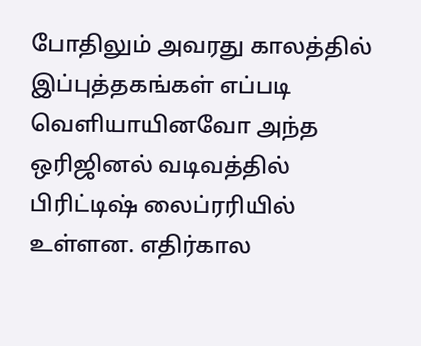போதிலும் அவரது காலத்தில் இப்புத்தகங்கள் எப்படி வெளியாயினவோ அந்த ஒரிஜினல் வடிவத்தில் பிரிட்டிஷ் லைப்ரரியில் உள்ளன. எதிர்கால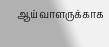ஆய்வாளருக்காக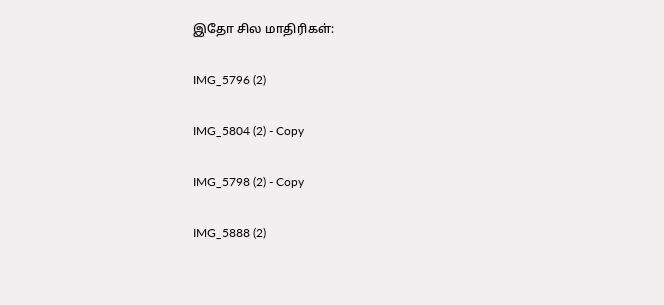இதோ சில மாதிரிகள்:

IMG_5796 (2)

IMG_5804 (2) - Copy

IMG_5798 (2) - Copy

IMG_5888 (2)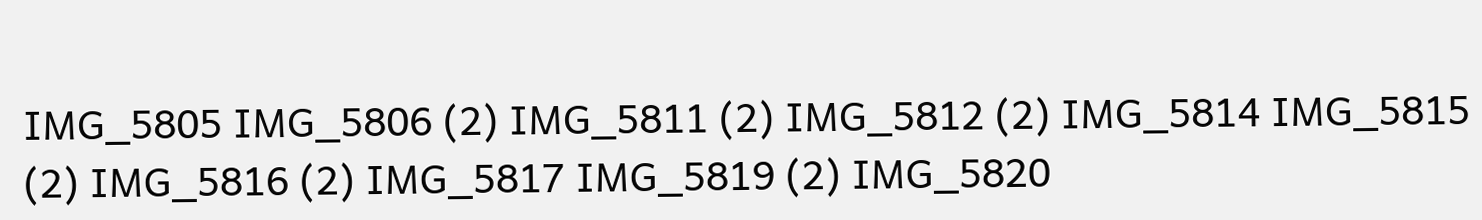IMG_5805 IMG_5806 (2) IMG_5811 (2) IMG_5812 (2) IMG_5814 IMG_5815 (2) IMG_5816 (2) IMG_5817 IMG_5819 (2) IMG_5820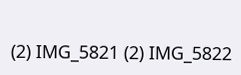(2) IMG_5821 (2) IMG_5822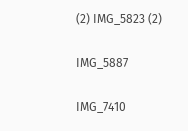(2) IMG_5823 (2)

IMG_5887

IMG_7410